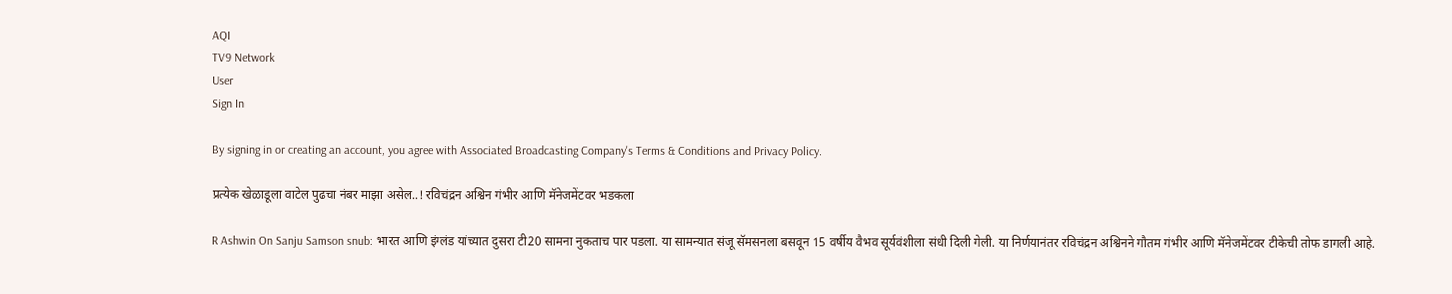AQI
TV9 Network
User
Sign In

By signing in or creating an account, you agree with Associated Broadcasting Company's Terms & Conditions and Privacy Policy.

प्रत्येक खेळाडूला वाटेल पुढचा नंबर माझा असेल..! रविचंद्रन अश्विन गंभीर आणि मॅनेजमेंटवर भडकला

R Ashwin On Sanju Samson snub: भारत आणि इंग्लंड यांच्यात दुसरा टी20 सामना नुकताच पार पडला. या सामन्यात संजू सॅमसनला बसवून 15 वर्षीय वैभव सूर्यवंशीला संधी दिली गेली. या निर्णयानंतर रविचंद्रन अश्विनने गौतम गंभीर आणि मॅनेजमेंटवर टीकेची तोफ डागली आहे.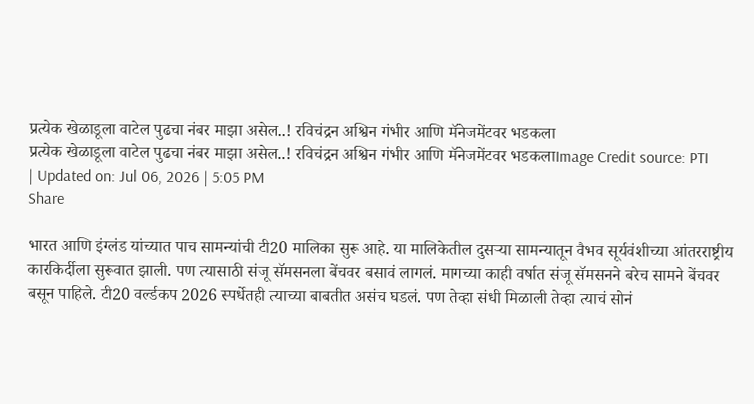प्रत्येक खेळाडूला वाटेल पुढचा नंबर माझा असेल..! रविचंद्रन अश्विन गंभीर आणि मॅनेजमेंटवर भडकला
प्रत्येक खेळाडूला वाटेल पुढचा नंबर माझा असेल..! रविचंद्रन अश्विन गंभीर आणि मॅनेजमेंटवर भडकलाImage Credit source: PTI
| Updated on: Jul 06, 2026 | 5:05 PM
Share

भारत आणि इंग्लंड यांच्यात पाच सामन्यांची टी20 मालिका सुरू आहे. या मालिकेतील दुसऱ्या सामन्यातून वैभव सूर्यवंशीच्या आंतरराष्ट्रीय कारकि‍र्दीला सुरूवात झाली. पण त्यासाठी संजू सॅमसनला बेंचवर बसावं लागलं. मागच्या काही वर्षात संजू सॅमसनने बरेच सामने बेंचवर बसून पाहिले. टी20 वर्ल्डकप 2026 स्पर्धेतही त्याच्या बाबतीत असंच घडलं. पण तेव्हा संधी मिळाली तेव्हा त्याचं सोनं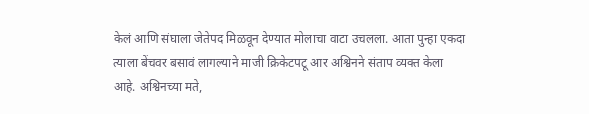केलं आणि संघाला जेतेपद मिळवून देण्यात मोलाचा वाटा उचलला. आता पुन्हा एकदा त्याला बेंचवर बसावं लागल्याने माजी क्रिकेटपटू आर अश्विनने संताप व्यक्त केला आहे. अश्विनच्या मते,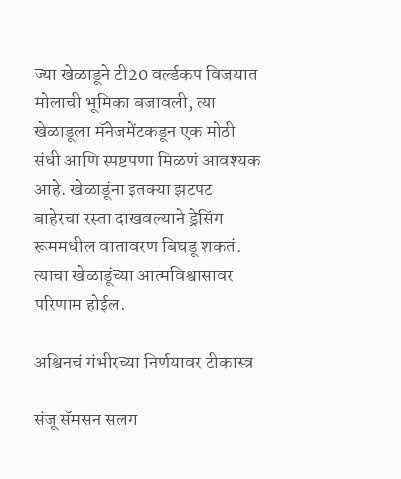ज्या खेळाडूने टी20 वर्ल्डकप विजयात मोलाची भूमिका बजावली, त्या खेळाडूला मॅनेजमेंटकडून एक मोठी संधी आणि स्पष्टपणा मिळणं आवश्यक आहे. खेळाडूंना इतक्या झटपट बाहेरचा रस्ता दाखवल्याने ड्रेसिंग रूममधील वातावरण बिघडू शकतं. त्याचा खेळाडूंच्या आत्मविश्वासावर परिणाम होईल.

अश्विनचं गंभीरच्या निर्णयावर टीकास्त्र

संजू सॅमसन सलग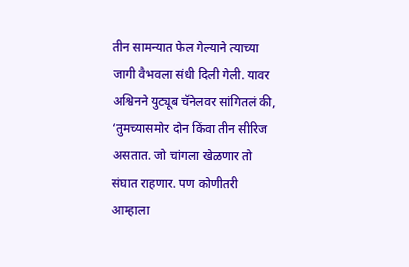तीन सामन्यात फेल गेल्याने त्याच्या जागी वैभवला संधी दिली गेली. यावर अश्विनने युट्यूब चॅनेलवर सांगितलं की, ‘तुमच्यासमोर दोन किंवा तीन सीरिज असतात. जो चांगला खेळणार तो संघात राहणार. पण कोणीतरी आम्हाला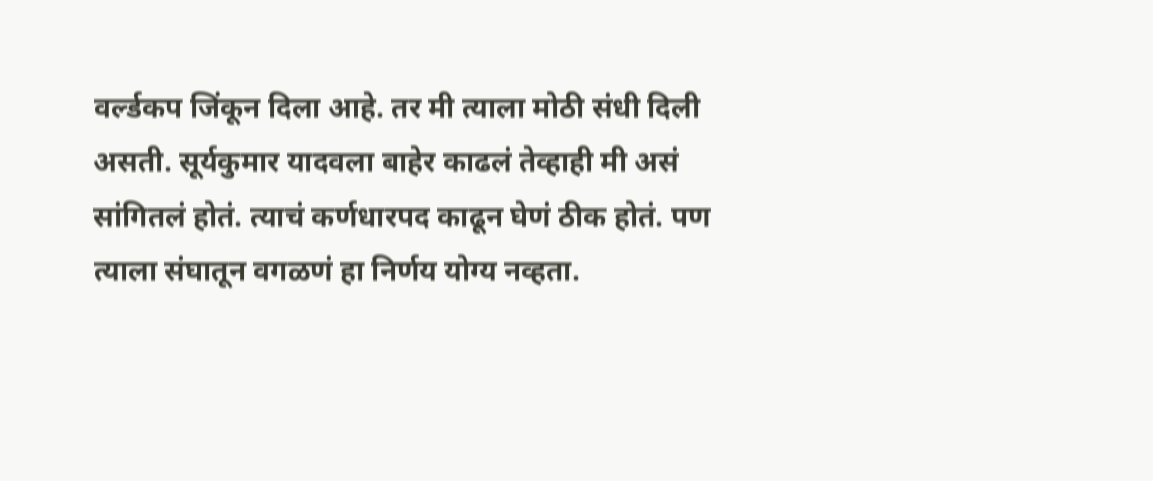वर्ल्डकप जिंकून दिला आहे. तर मी त्याला मोठी संधी दिली असती. सूर्यकुमार यादवला बाहेर काढलं तेव्हाही मी असं सांगितलं होतं. त्याचं कर्णधारपद काढून घेणं ठीक होतं. पण त्याला संघातून वगळणं हा निर्णय योग्य नव्हता.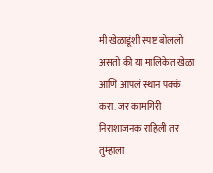मी खेळाडूंशी स्पष्ट बोललो असतो की या मालिकेत खेळा आणि आपलं स्थान पक्कं करा. जर कामगिरी निराशाजनक राहिली तर तुम्हाला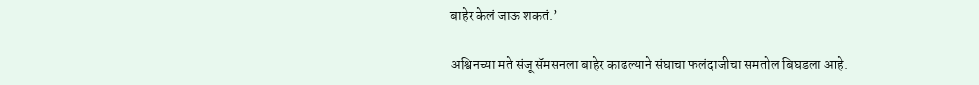बाहेर केलं जाऊ शकतं.’

अश्विनच्या मते संजू सॅमसनला बाहेर काढल्याने संघाचा फलंदाजीचा समतोल बिघडला आहे.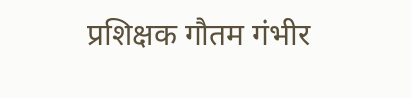प्रशिक्षक गौतम गंभीर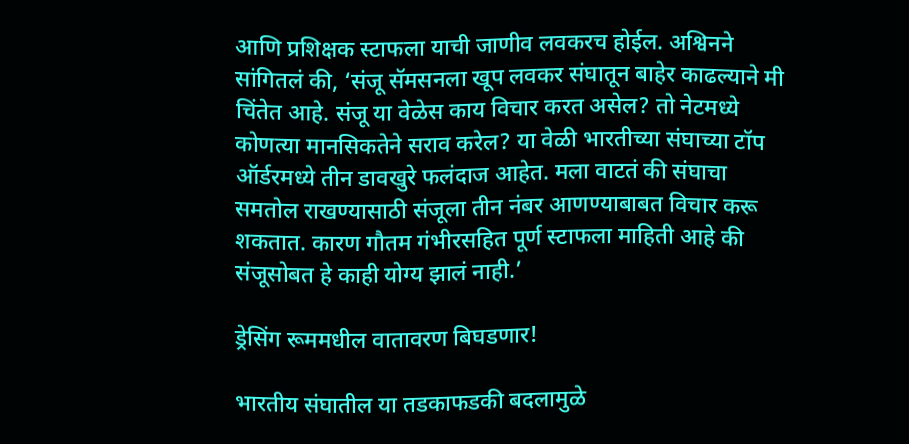आणि प्रशिक्षक स्टाफला याची जाणीव लवकरच होईल. अश्विनने सांगितलं की, ‘संजू सॅमसनला खूप लवकर संघातून बाहेर काढल्याने मी चिंतेत आहे. संजू या वेळेस काय विचार करत असेल? तो नेटमध्ये कोणत्या मानसिकतेने सराव करेल? या वेळी भारतीच्या संघाच्या टॉप ऑर्डरमध्ये तीन डावखुरे फलंदाज आहेत. मला वाटतं की संघाचा समतोल राखण्यासाठी संजूला तीन नंबर आणण्याबाबत विचार करू शकतात. कारण गौतम गंभीरसहित पूर्ण स्टाफला माहिती आहे की संजूसोबत हे काही योग्य झालं नाही.’

ड्रेसिंग रूममधील वातावरण बिघडणार!

भारतीय संघातील या तडकाफडकी बदलामुळे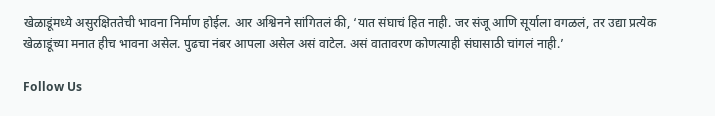खेळाडूंमध्ये असुरक्षिततेची भावना निर्माण होईल. आर अश्विनने सांगितलं की, ‘यात संघाचं हित नाही. जर संजू आणि सूर्याला वगळलं, तर उद्या प्रत्येक खेळाडूंच्या मनात हीच भावना असेल. पुढचा नंबर आपला असेल असं वाटेल. असं वातावरण कोणत्याही संघासाठी चांगलं नाही.’

Follow Us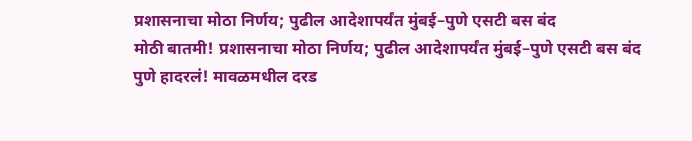प्रशासनाचा मोठा निर्णय; पुढील आदेशापर्यंत मुंबई–पुणे एसटी बस बंद
मोठी बातमी! प्रशासनाचा मोठा निर्णय; पुढील आदेशापर्यंत मुंबई–पुणे एसटी बस बंद
पुणे हादरलं! मावळमधील दरड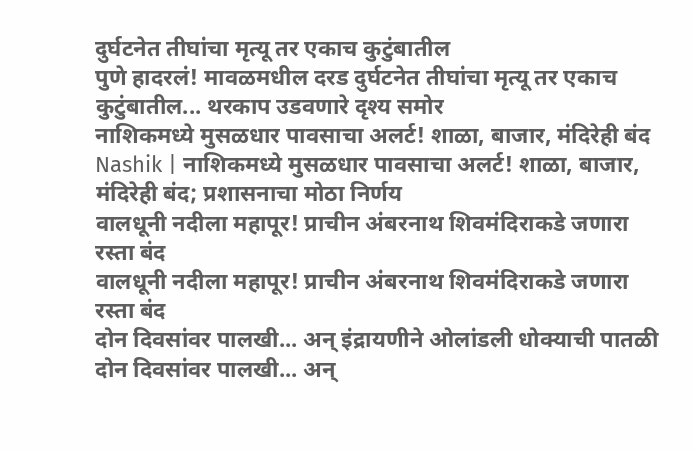दुर्घटनेत तीघांचा मृत्यू तर एकाच कुटुंबातील
पुणे हादरलं! मावळमधील दरड दुर्घटनेत तीघांचा मृत्यू तर एकाच कुटुंबातील... थरकाप उडवणारे दृश्य समोर
नाशिकमध्ये मुसळधार पावसाचा अलर्ट! शाळा, बाजार, मंदिरेही बंद
Nashik | नाशिकमध्ये मुसळधार पावसाचा अलर्ट! शाळा, बाजार, मंदिरेही बंद; प्रशासनाचा मोठा निर्णय
वालधूनी नदीला महापूर! प्राचीन अंबरनाथ शिवमंदिराकडे जणारा रस्ता बंद
वालधूनी नदीला महापूर! प्राचीन अंबरनाथ शिवमंदिराकडे जणारा रस्ता बंद
दोन दिवसांवर पालखी... अन् इंद्रायणीने ओलांडली धोक्याची पातळी
दोन दिवसांवर पालखी... अन्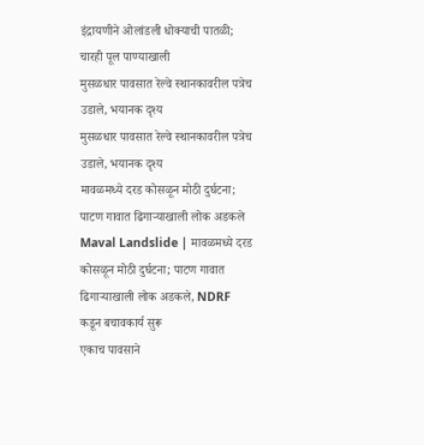इंद्रायणीने ओलांडली धोक्याची पातळी; चारही पूल पाण्याखाली
मुसळधार पावसात रेल्वे स्थानकावरील पत्रेच उडाले, भयानक दृश्य
मुसळधार पावसात रेल्वे स्थानकावरील पत्रेच उडाले, भयानक दृश्य
मावळमध्ये दरड कोसळून मोठी दुर्घटना; पाटण गावात ढिगाऱ्याखाली लोक अडकले
Maval Landslide | मावळमध्ये दरड कोसळून मोठी दुर्घटना; पाटण गावात ढिगाऱ्याखाली लोक अडकले, NDRF कडून बचावकार्य सुरू
एकाच पावसाने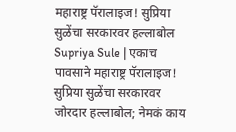महाराष्ट्र पॅरालाइज! सुप्रिया सुळेंचा सरकारवर हल्लाबोल
Supriya Sule | एकाच पावसाने महाराष्ट्र पॅरालाइज! सुप्रिया सुळेंचा सरकारवर जोरदार हल्लाबोल; नेमकं काय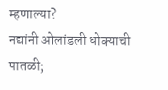म्हणाल्या?
नद्यांनी ओलांडली धोक्याची पातळी;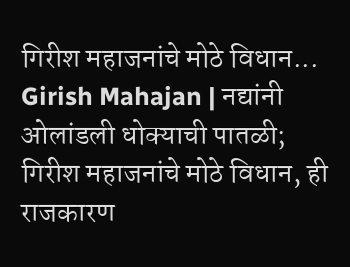गिरीश महाजनांचे मोठे विधान...
Girish Mahajan | नद्यांनी ओलांडली धोक्याची पातळी; गिरीश महाजनांचे मोठे विधान, ही राजकारण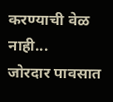करण्याची वेळ नाही...
जोरदार पावसात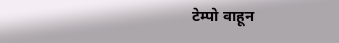टेम्पो वाहून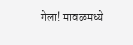गेला! मावळमध्ये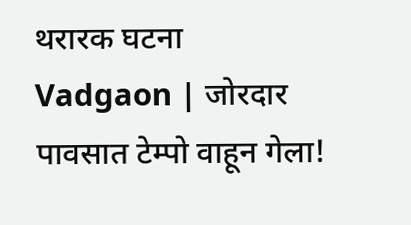थरारक घटना
Vadgaon | जोरदार पावसात टेम्पो वाहून गेला!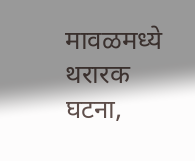मावळमध्ये थरारक घटना,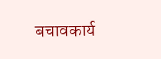बचावकार्य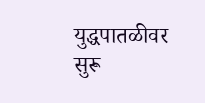युद्धपातळीवर सुरू